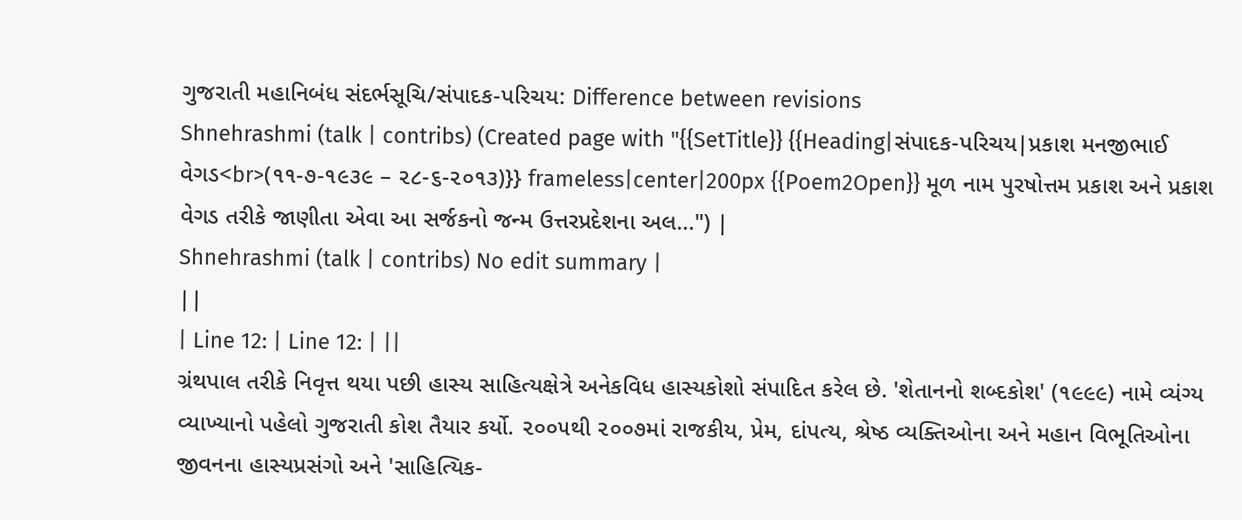ગુજરાતી મહાનિબંધ સંદર્ભસૂચિ/સંપાદક-પરિચય: Difference between revisions
Shnehrashmi (talk | contribs) (Created page with "{{SetTitle}} {{Heading|સંપાદક-પરિચય|પ્રકાશ મનજીભાઈ વેગડ<br>(૧૧-૭-૧૯૩૯ – ૨૮-૬-૨૦૧૩)}} frameless|center|200px {{Poem2Open}} મૂળ નામ પુરષોત્તમ પ્રકાશ અને પ્રકાશ વેગડ તરીકે જાણીતા એવા આ સર્જકનો જન્મ ઉત્તરપ્રદેશના અલ...") |
Shnehrashmi (talk | contribs) No edit summary |
||
| Line 12: | Line 12: | ||
ગ્રંથપાલ તરીકે નિવૃત્ત થયા પછી હાસ્ય સાહિત્યક્ષેત્રે અનેકવિધ હાસ્યકોશો સંપાદિત કરેલ છે. 'શેતાનનો શબ્દકોશ' (૧૯૯૯) નામે વ્યંગ્ય વ્યાખ્યાનો પહેલો ગુજરાતી કોશ તૈયાર કર્યો. ૨૦૦૫થી ૨૦૦૭માં રાજકીય, પ્રેમ, દાંપત્ય, શ્રેષ્ઠ વ્યક્તિઓના અને મહાન વિભૂતિઓના જીવનના હાસ્યપ્રસંગો અને 'સાહિત્યિક-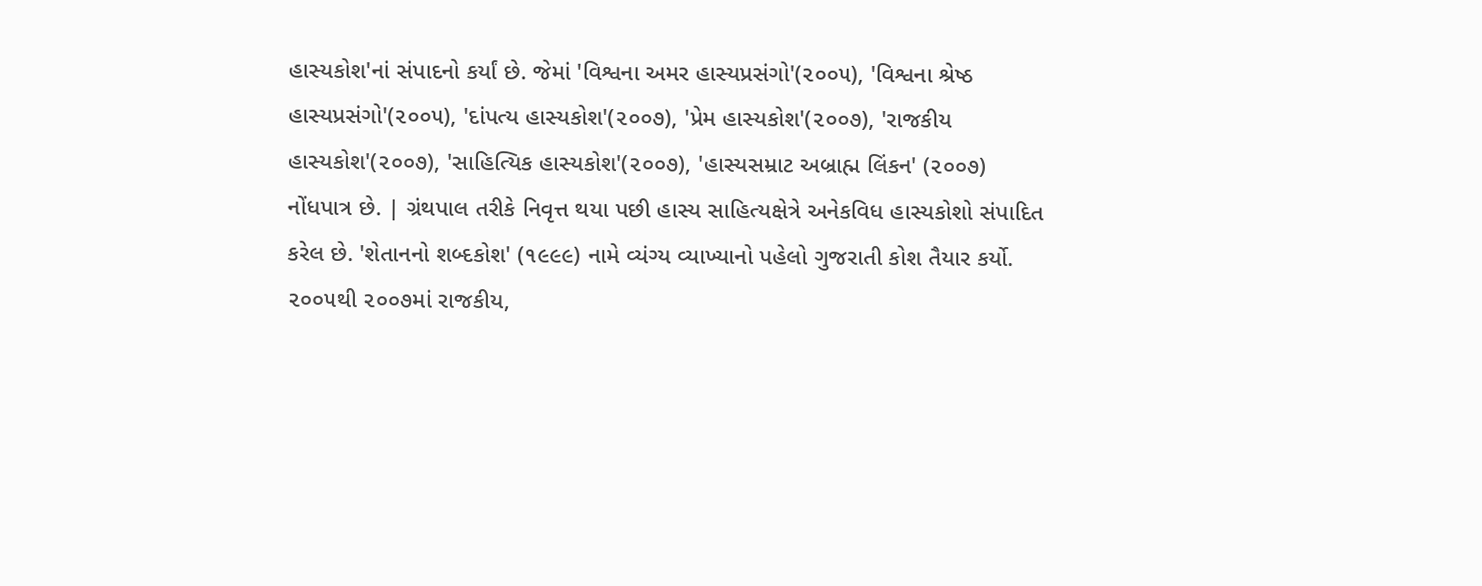હાસ્યકોશ'નાં સંપાદનો કર્યાં છે. જેમાં 'વિશ્વના અમર હાસ્યપ્રસંગો'(૨૦૦૫), 'વિશ્વના શ્રેષ્ઠ હાસ્યપ્રસંગો'(૨૦૦૫), 'દાંપત્ય હાસ્યકોશ'(૨૦૦૭), 'પ્રેમ હાસ્યકોશ'(૨૦૦૭), 'રાજકીય હાસ્યકોશ'(૨૦૦૭), 'સાહિત્યિક હાસ્યકોશ'(૨૦૦૭), 'હાસ્યસમ્રાટ અબ્રાહ્મ લિંકન' (૨૦૦૭) નોંધપાત્ર છે. | ગ્રંથપાલ તરીકે નિવૃત્ત થયા પછી હાસ્ય સાહિત્યક્ષેત્રે અનેકવિધ હાસ્યકોશો સંપાદિત કરેલ છે. 'શેતાનનો શબ્દકોશ' (૧૯૯૯) નામે વ્યંગ્ય વ્યાખ્યાનો પહેલો ગુજરાતી કોશ તૈયાર કર્યો. ૨૦૦૫થી ૨૦૦૭માં રાજકીય,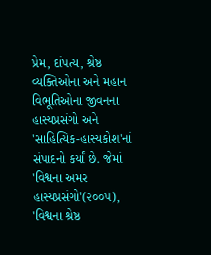પ્રેમ, દાંપત્ય, શ્રેષ્ઠ વ્યક્તિઓના અને મહાન વિભૂતિઓના જીવનના હાસ્યપ્રસંગો અને 'સાહિત્યિક-હાસ્યકોશ'નાં સંપાદનો કર્યાં છે. જેમાં 'વિશ્વના અમર હાસ્યપ્રસંગો'(૨૦૦૫), 'વિશ્વના શ્રેષ્ઠ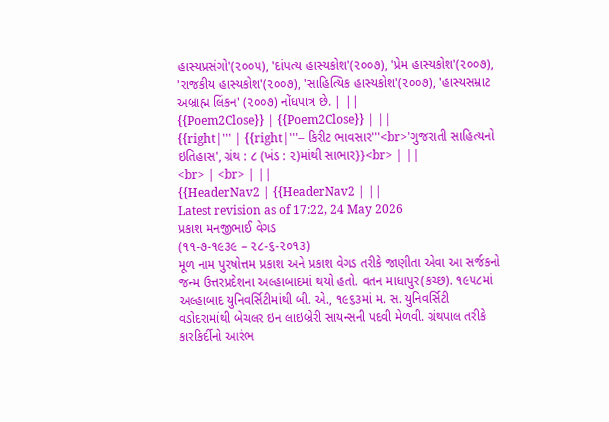હાસ્યપ્રસંગો'(૨૦૦૫), 'દાંપત્ય હાસ્યકોશ'(૨૦૦૭), 'પ્રેમ હાસ્યકોશ'(૨૦૦૭), 'રાજકીય હાસ્યકોશ'(૨૦૦૭), 'સાહિત્યિક હાસ્યકોશ'(૨૦૦૭), 'હાસ્યસમ્રાટ અબ્રાહ્મ લિંકન' (૨૦૦૭) નોંધપાત્ર છે. | ||
{{Poem2Close}} | {{Poem2Close}} | ||
{{right|''' | {{right|'''– કિરીટ ભાવસાર'''<br>'ગુજરાતી સાહિત્યનો ઇતિહાસ', ગ્રંથ : ૮ (ખંડ : ૨)માંથી સાભાર}}<br> | ||
<br> | <br> | ||
{{HeaderNav2 | {{HeaderNav2 | ||
Latest revision as of 17:22, 24 May 2026
પ્રકાશ મનજીભાઈ વેગડ
(૧૧-૭-૧૯૩૯ – ૨૮-૬-૨૦૧૩)
મૂળ નામ પુરષોત્તમ પ્રકાશ અને પ્રકાશ વેગડ તરીકે જાણીતા એવા આ સર્જકનો જન્મ ઉત્તરપ્રદેશના અલ્હાબાદમાં થયો હતો. વતન માધાપુર(કચ્છ). ૧૯૫૮માં અલ્હાબાદ યુનિવર્સિટીમાંથી બી. એ., ૧૯૬૩માં મ. સ. યુનિવર્સિટી વડોદરામાંથી બેચલર ઇન લાઇબ્રેરી સાયન્સની પદવી મેળવી. ગ્રંથપાલ તરીકે કારકિર્દીનો આરંભ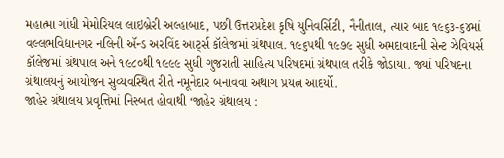મહાત્મા ગાંધી મેમોરિયલ લાઇબ્રેરી અલ્હાબાદ, પછી ઉત્તરપ્રદેશ કૃષિ યુનિવર્સિટી, નૈનીતાલ, ત્યાર બાદ ૧૯૬૩-૬૪માં વલ્લભવિદ્યાનગર નલિની ઍન્ડ અરવિંદ આર્ટ્સ કૉલેજમાં ગ્રંથપાલ. ૧૯૬૫થી ૧૯૭૯ સુધી અમદાવાદની સેન્ટ ઝેવિયર્સ કૉલેજમાં ગ્રંથપાલ અને ૧૯૮૦થી ૧૯૯૯ સુધી ગુજરાતી સાહિત્ય પરિષદમાં ગ્રંથપાલ તરીકે જોડાયા. જ્યાં પરિષદના ગ્રંથાલયનું આયોજન સુવ્યવસ્થિત રીતે નમૂનેદાર બનાવવા અથાગ પ્રયત્ન આદર્યો.
જાહેર ગ્રંથાલય પ્રવૃત્તિમાં નિસ્બત હોવાથી ‘જાહેર ગ્રંથાલય :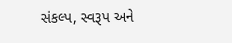સંકલ્પ, સ્વરૂપ અને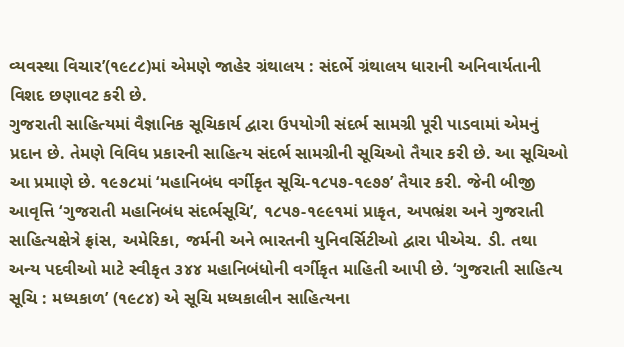વ્યવસ્થા વિચાર’(૧૯૮૮)માં એમણે જાહેર ગ્રંથાલય : સંદર્ભે ગ્રંથાલય ધારાની અનિવાર્યતાની વિશદ છણાવટ કરી છે.
ગુજરાતી સાહિત્યમાં વૈજ્ઞાનિક સૂચિકાર્ય દ્વારા ઉપયોગી સંદર્ભ સામગ્રી પૂરી પાડવામાં એમનું પ્રદાન છે. તેમણે વિવિધ પ્રકારની સાહિત્ય સંદર્ભ સામગ્રીની સૂચિઓ તૈયાર કરી છે. આ સૂચિઓ આ પ્રમાણે છે. ૧૯૭૮માં ‘મહાનિબંધ વર્ગીકૃત સૂચિ-૧૮૫૭-૧૯૭૭’ તૈયાર કરી. જેની બીજી આવૃત્તિ ‘ગુજરાતી મહાનિબંધ સંદર્ભસૂચિ’, ૧૮૫૭-૧૯૯૧માં પ્રાકૃત, અપભ્રંશ અને ગુજરાતી સાહિત્યક્ષેત્રે ફ્રાંસ, અમેરિકા, જર્મની અને ભારતની યુનિવર્સિટીઓ દ્વારા પીએચ. ડી. તથા અન્ય પદવીઓ માટે સ્વીકૃત ૩૪૪ મહાનિબંધોની વર્ગીકૃત માહિતી આપી છે. ‘ગુજરાતી સાહિત્ય સૂચિ : મધ્યકાળ’ (૧૯૮૪) એ સૂચિ મધ્યકાલીન સાહિત્યના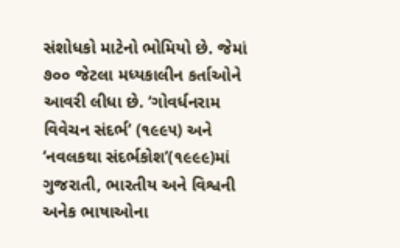સંશોધકો માટેનો ભોમિયો છે. જેમાં ૭૦૦ જેટલા મધ્યકાલીન કર્તાઓને આવરી લીધા છે. ‘ગોવર્ધનરામ વિવેચન સંદર્ભ’ (૧૯૯૫) અને ‘નવલકથા સંદર્ભકોશ’(૧૯૯૯)માં ગુજરાતી, ભારતીય અને વિશ્વની અનેક ભાષાઓના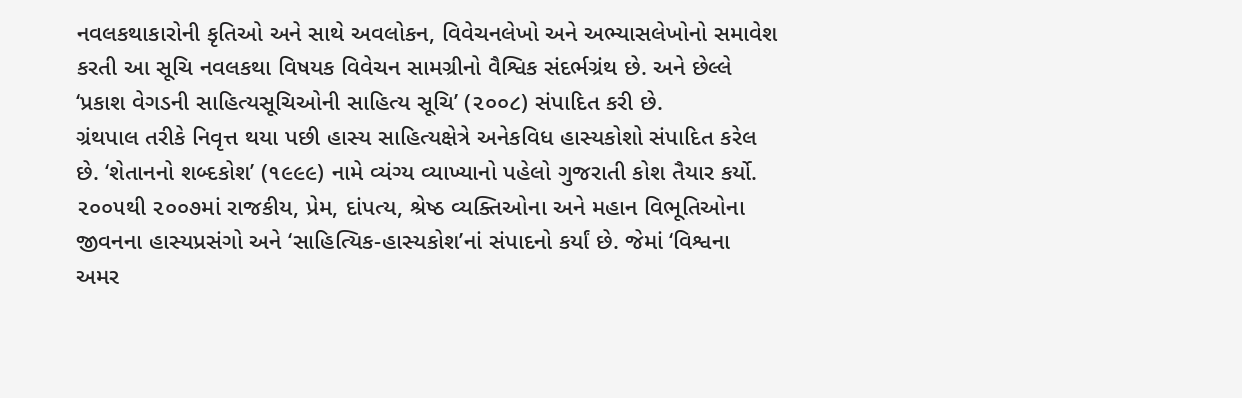નવલકથાકારોની કૃતિઓ અને સાથે અવલોકન, વિવેચનલેખો અને અભ્યાસલેખોનો સમાવેશ કરતી આ સૂચિ નવલકથા વિષયક વિવેચન સામગ્રીનો વૈશ્વિક સંદર્ભગ્રંથ છે. અને છેલ્લે ‘પ્રકાશ વેગડની સાહિત્યસૂચિઓની સાહિત્ય સૂચિ’ (૨૦૦૮) સંપાદિત કરી છે.
ગ્રંથપાલ તરીકે નિવૃત્ત થયા પછી હાસ્ય સાહિત્યક્ષેત્રે અનેકવિધ હાસ્યકોશો સંપાદિત કરેલ છે. ‘શેતાનનો શબ્દકોશ’ (૧૯૯૯) નામે વ્યંગ્ય વ્યાખ્યાનો પહેલો ગુજરાતી કોશ તૈયાર કર્યો. ૨૦૦૫થી ૨૦૦૭માં રાજકીય, પ્રેમ, દાંપત્ય, શ્રેષ્ઠ વ્યક્તિઓના અને મહાન વિભૂતિઓના જીવનના હાસ્યપ્રસંગો અને ‘સાહિત્યિક-હાસ્યકોશ’નાં સંપાદનો કર્યાં છે. જેમાં ‘વિશ્વના અમર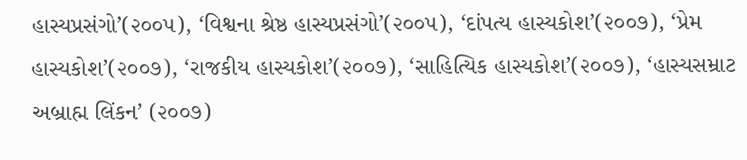હાસ્યપ્રસંગો’(૨૦૦૫), ‘વિશ્વના શ્રેષ્ઠ હાસ્યપ્રસંગો’(૨૦૦૫), ‘દાંપત્ય હાસ્યકોશ’(૨૦૦૭), ‘પ્રેમ હાસ્યકોશ’(૨૦૦૭), ‘રાજકીય હાસ્યકોશ’(૨૦૦૭), ‘સાહિત્યિક હાસ્યકોશ’(૨૦૦૭), ‘હાસ્યસમ્રાટ અબ્રાહ્મ લિંકન’ (૨૦૦૭)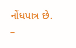નોંધપાત્ર છે.
–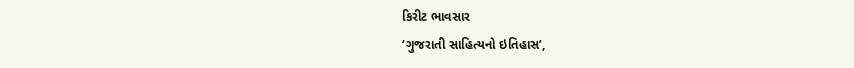કિરીટ ભાવસાર
‘ગુજરાતી સાહિત્યનો ઇતિહાસ’,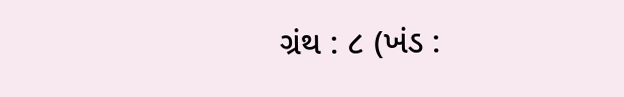ગ્રંથ : ૮ (ખંડ :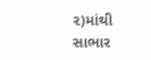૨)માંથી સાભાર